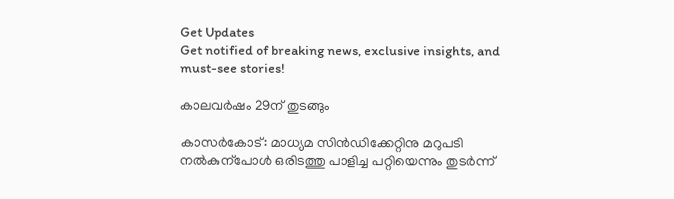Get Updates
Get notified of breaking news, exclusive insights, and must-see stories!

കാലവര്‍ഷം 29ന് തുടങ്ങും

കാസര്‍കോട്‌: മാധ്യമ സിന്‍ഡിക്കേറ്റിനു മറുപടി നല്‍കുന്പോള്‍ ഒരിടത്തു പാളിച്ച പറ്റിയെന്നും തുടര്‍ന്ന്‌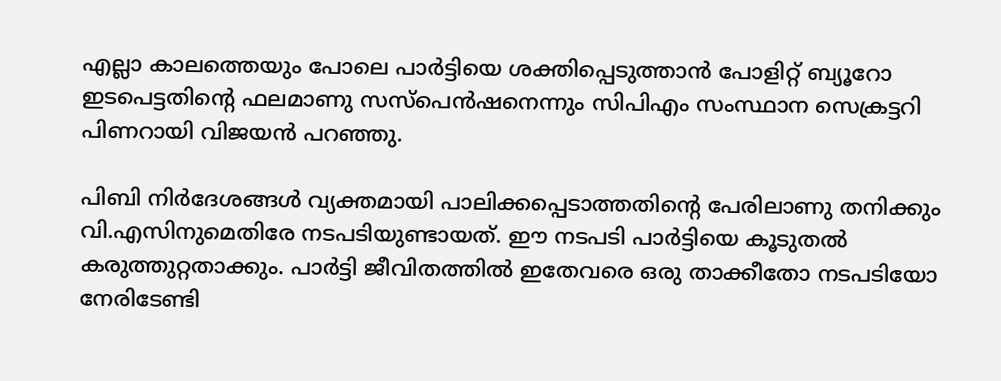എല്ലാ കാലത്തെയും പോലെ പാര്‍ട്ടിയെ ശക്തിപ്പെടുത്താന്‍ പോളിറ്റ്‌ ബ്യൂറോ ഇടപെട്ടതിന്റെ ഫലമാണു സസ്‌പെന്‍ഷനെന്നും സിപിഎം സംസ്ഥാന സെക്രട്ടറി പിണറായി വിജയന്‍ പറഞ്ഞു.

പിബി നിര്‍ദേശങ്ങള്‍ വ്യക്തമായി പാലിക്കപ്പെടാത്തതിന്റെ പേരിലാണു തനിക്കും വി.എസിനുമെതിരേ നടപടിയുണ്ടായത്‌. ഈ നടപടി പാര്‍ട്ടിയെ കൂടുതല്‍ കരുത്തുറ്റതാക്കും. പാര്‍ട്ടി ജീവിതത്തില്‍ ഇതേവരെ ഒരു താക്കീതോ നടപടിയോ നേരിടേണ്ടി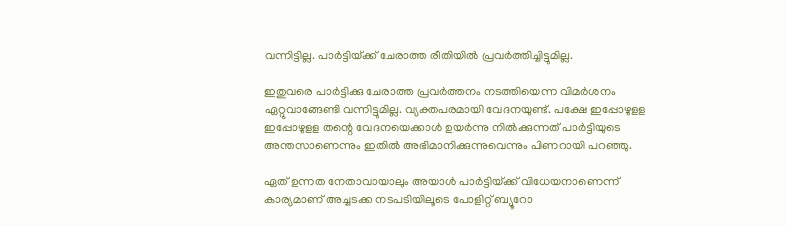വന്നിട്ടില്ല. പാര്‍ട്ടിയ്‌ക്ക്‌ ചേരാത്ത രീതിയില്‍ പ്രവര്‍ത്തിച്ചിട്ടുമില്ല.

ഇതുവരെ പാര്‍ട്ടിക്കു ചേരാത്ത പ്രവര്‍ത്തനം നടത്തിയെന്ന വിമര്‍ശനം ഏറ്റുവാങ്ങേണ്ടി വന്നിട്ടുമില്ല. വ്യക്തപരമായി വേദനയുണ്ട്‌. പക്ഷേ ഇപ്പോഴുളള ഇപ്പോഴുളള തന്റെ വേദനയെക്കാള്‍ ഉയര്‍ന്നു നില്‍ക്കുന്നത്‌ പാര്‍ട്ടിയുടെ അന്തസാണെന്നും ഇതില്‍ അഭിമാനിക്കുന്നുവെന്നും പിണറായി പറഞ്ഞു.

ഏത്‌ ഉന്നത നേതാവായാലും അയാള്‍ പാര്‍ട്ടിയ്‌ക്ക്‌ വിധേയനാണെന്ന്‌ കാര്യമാണ്‌ അച്ചടക്ക നടപടിയിലൂടെ പോളിറ്റ്‌ ബ്യൂറോ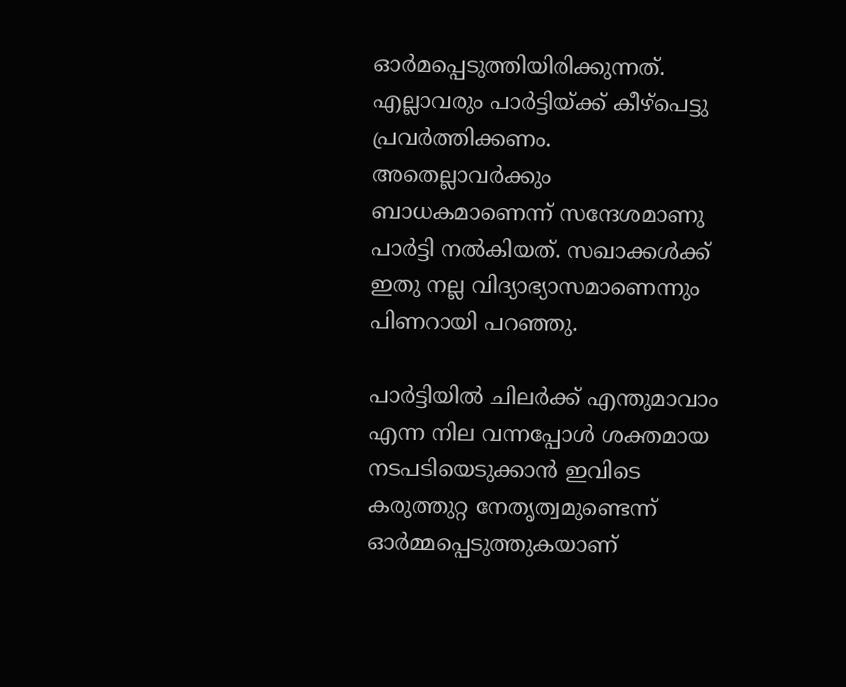ഓര്‍മപ്പെടുത്തിയിരിക്കുന്നത്‌. എല്ലാവരും പാര്‍ട്ടിയ്‌ക്ക്‌ കീഴ്‌പെട്ടു പ്രവര്‍ത്തിക്കണം. അതെല്ലാവര്‍ക്കും ബാധകമാണെന്ന്‌ സന്ദേശമാണു പാര്‍ട്ടി നല്‍കിയത്‌. സഖാക്കള്‍ക്ക്‌ ഇതു നല്ല വിദ്യാഭ്യാസമാണെന്നും പിണറായി പറഞ്ഞു.

പാര്‍ട്ടിയില്‍ ചിലര്‍ക്ക്‌ എന്തുമാവാം എന്ന നില വന്നപ്പോള്‍ ശക്തമായ നടപടിയെടുക്കാന്‍ ഇവിടെ കരുത്തുറ്റ നേതൃത്വമുണ്ടെന്ന്‌ ഓര്‍മ്മപ്പെടുത്തുകയാണ്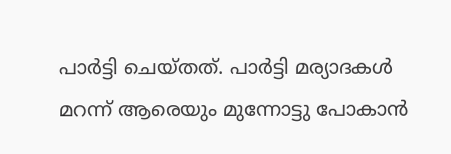പാര്‍ട്ടി ചെയ്തത്. പാര്‍ട്ടി മര്യാദകള്‍ മറന്ന്‌ ആരെയും മുന്നോട്ടു പോകാന്‍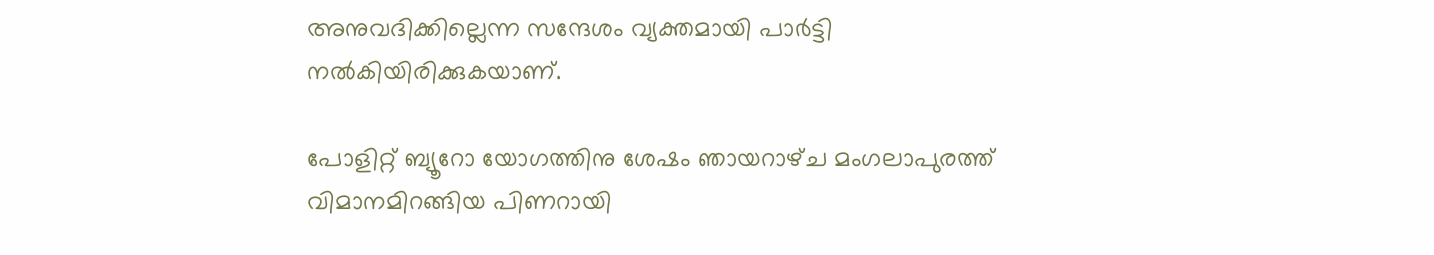അനുവദിക്കില്ലെന്ന സന്ദേശം വ്യക്തമായി പാര്‍ട്ടി നല്‍കിയിരിക്കുകയാണ്‌.

പോളിറ്റ്‌ ബ്യൂറോ യോഗത്തിനു ശേഷം ഞായറാഴ്‌ച മംഗലാപുരത്ത്‌ വിമാനമിറങ്ങിയ പിണറായി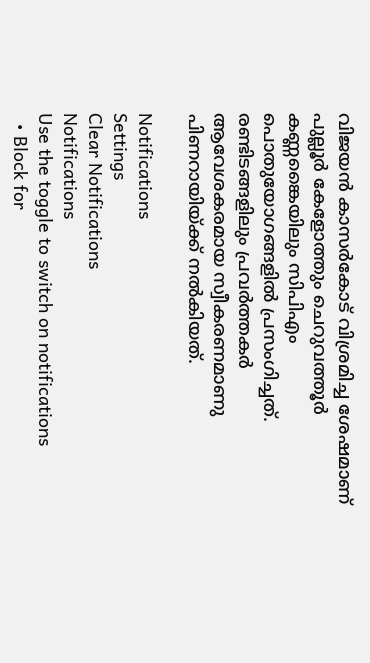വിജയന്‍ കാസര്‍കോട്‌ വിശ്രമിച്ച ശേഷമാണ്‌ പുല്ലൂര്‍ കേളോത്തും ചെറുവത്തൂര്‍ കണ്ണങ്കൈയിലും സിപിഎം പൊതുയോഗങ്ങളില്‍ പ്രസംഗിച്ചത്‌. രണ്ടിടങ്ങളിലും പ്രവര്‍ത്തകര്‍ ആവേശകരമായ സ്വീകരണമാണു പിണറായിയ്‌ക്ക്‌ നല്‍കിയത്‌.

Notifications
Settings
Clear Notifications
Notifications
Use the toggle to switch on notifications
  • Block for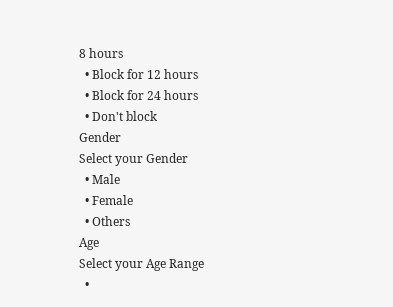8 hours
  • Block for 12 hours
  • Block for 24 hours
  • Don't block
Gender
Select your Gender
  • Male
  • Female
  • Others
Age
Select your Age Range
  •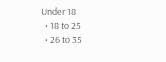Under 18
  • 18 to 25
  • 26 to 35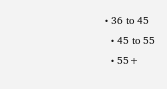• 36 to 45
  • 45 to 55
  • 55+